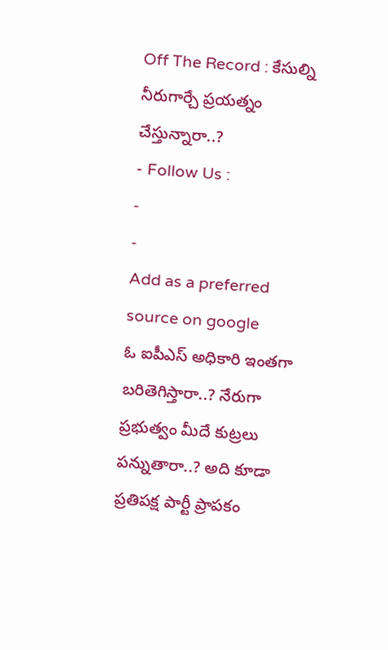Off The Record : కేసుల్ని నీరుగార్చే ప్రయత్నం చేస్తున్నారా..?
- Follow Us :
-
-
Add as a preferred
source on google
ఓ ఐపీఎస్ అధికారి ఇంతగా బరితెగిస్తారా..? నేరుగా ప్రభుత్వం మీదే కుట్రలు పన్నుతారా..? అది కూడా ప్రతిపక్ష పార్టీ ప్రాపకం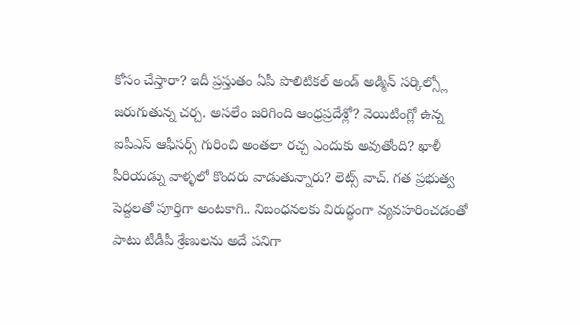కోసం చేస్తారా? ఇదీ ప్రస్తుతం ఏపీ పొలిటికల్ అండ్ అడ్మిన్ సర్కిల్స్లో జరుగుతున్న చర్చ. అసలేం జరిగింది ఆంధ్రప్రదేశ్లో? వెయిటింగ్లో ఉన్న ఐపీఎస్ ఆఫీసర్స్ గురించి అంతలా రచ్చ ఎందుకు అవుతోంది? ఖాళీ పీరియడ్ను వాళ్ళలో కొందరు వాడుతున్నారు? లెట్స్ వాచ్. గత ప్రభుత్వ పెద్దలతో పూర్తిగా అంటకాగి.. నిబంధనలకు విరుద్ధంగా వ్యవహరించడంతో పాటు టీడీపీ శ్రేణులను అదే పనిగా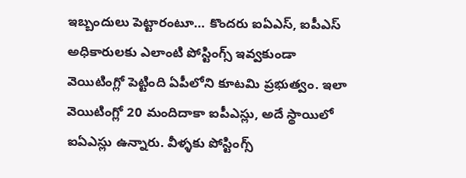ఇబ్బందులు పెట్టారంటూ… కొందరు ఐఏఎస్, ఐపీఎస్ అధికారులకు ఎలాంటి పోస్టింగ్స్ ఇవ్వకుండా వెయిటింగ్లో పెట్టింది ఏపీలోని కూటమి ప్రభుత్వం. ఇలా వెయిటింగ్లో 20 మందిదాకా ఐపీఎస్లు, అదే స్థాయిలో ఐఏఎస్లు ఉన్నారు. వీళ్ళకు పోస్టింగ్స్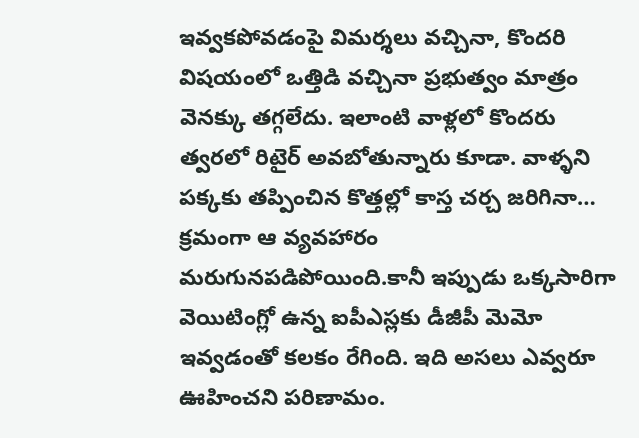ఇవ్వకపోవడంపై విమర్శలు వచ్చినా, కొందరి విషయంలో ఒత్తిడి వచ్చినా ప్రభుత్వం మాత్రం వెనక్కు తగ్గలేదు. ఇలాంటి వాళ్లలో కొందరు త్వరలో రిటైర్ అవబోతున్నారు కూడా. వాళ్ళని పక్కకు తప్పించిన కొత్తల్లో కాస్త చర్చ జరిగినా… క్రమంగా ఆ వ్యవహారం మరుగునపడిపోయింది.కానీ ఇప్పుడు ఒక్కసారిగా వెయిటింగ్లో ఉన్న ఐపీఎస్లకు డీజీపీ మెమో ఇవ్వడంతో కలకం రేగింది. ఇది అసలు ఎవ్వరూ ఊహించని పరిణామం.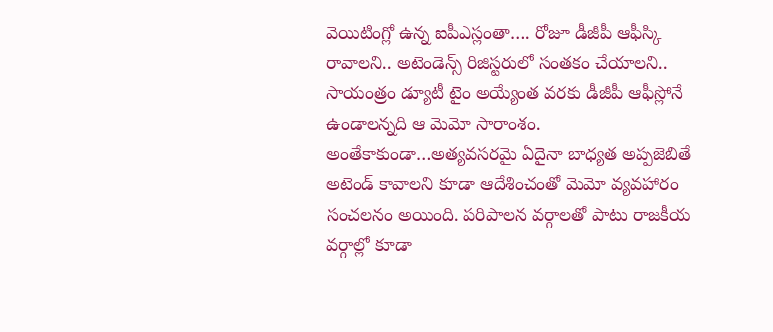వెయిటింగ్లో ఉన్న ఐపీఎస్లంతా…. రోజూ డీజీపీ ఆఫీస్కి రావాలని.. అటెండెన్స్ రిజిస్టరులో సంతకం చేయాలని.. సాయంత్రం డ్యూటీ టైం అయ్యేంత వరకు డీజీపీ ఆఫీస్లోనే ఉండాలన్నది ఆ మెమో సారాంశం. అంతేకాకుండా…అత్యవసరమై ఏదైనా బాధ్యత అప్పజెబితే అటెండ్ కావాలని కూడా ఆదేశించంతో మెమో వ్యవహారం సంచలనం అయింది. పరిపాలన వర్గాలతో పాటు రాజకీయ వర్గాల్లో కూడా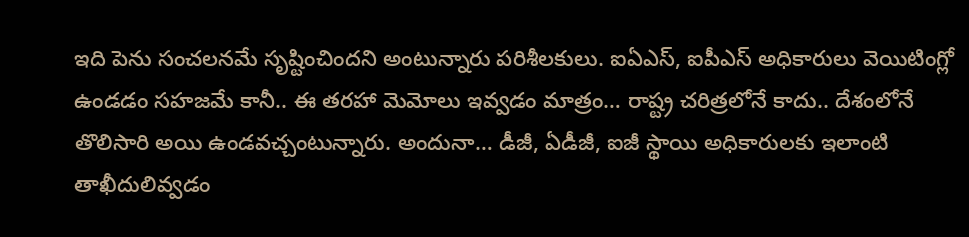ఇది పెను సంచలనమే సృష్టించిందని అంటున్నారు పరిశీలకులు. ఐఏఎస్, ఐపీఎస్ అధికారులు వెయిటింగ్లో ఉండడం సహజమే కానీ.. ఈ తరహా మెమోలు ఇవ్వడం మాత్రం… రాష్ట్ర చరిత్రలోనే కాదు.. దేశంలోనే తొలిసారి అయి ఉండవచ్చంటున్నారు. అందునా… డీజీ, ఏడీజీ, ఐజీ స్థాయి అధికారులకు ఇలాంటి తాఖీదులివ్వడం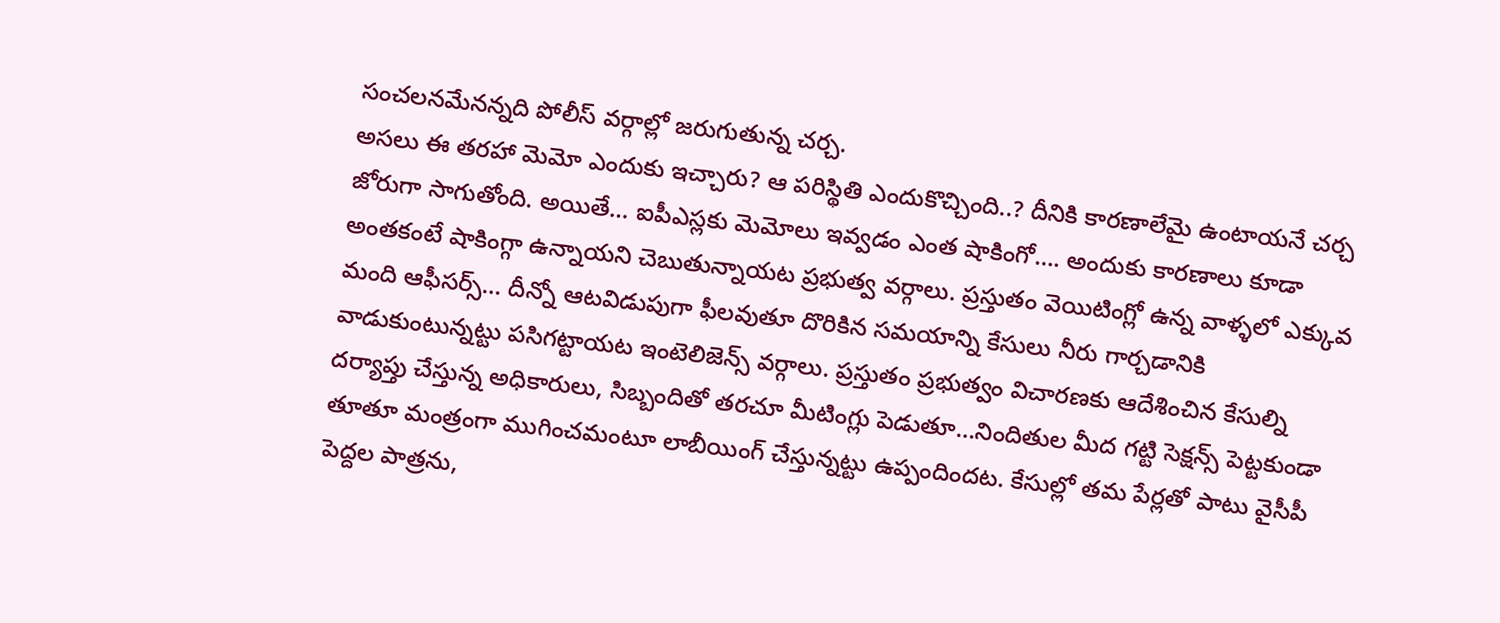సంచలనమేనన్నది పోలీస్ వర్గాల్లో జరుగుతున్న చర్చ.
అసలు ఈ తరహా మెమో ఎందుకు ఇచ్చారు? ఆ పరిస్థితి ఎందుకొచ్చింది..? దీనికి కారణాలేమై ఉంటాయనే చర్చ జోరుగా సాగుతోంది. అయితే… ఐపీఎస్లకు మెమోలు ఇవ్వడం ఎంత షాకింగో…. అందుకు కారణాలు కూడా అంతకంటే షాకింగ్గా ఉన్నాయని చెబుతున్నాయట ప్రభుత్వ వర్గాలు. ప్రస్తుతం వెయిటింగ్లో ఉన్న వాళ్ళలో ఎక్కువ మంది ఆఫీసర్స్… దీన్నో ఆటవిడుపుగా ఫీలవుతూ దొరికిన సమయాన్ని కేసులు నీరు గార్చడానికి వాడుకుంటున్నట్టు పసిగట్టాయట ఇంటెలిజెన్స్ వర్గాలు. ప్రస్తుతం ప్రభుత్వం విచారణకు ఆదేశించిన కేసుల్ని దర్యాప్తు చేస్తున్న అధికారులు, సిబ్బందితో తరచూ మీటింగ్లు పెడుతూ…నిందితుల మీద గట్టి సెక్షన్స్ పెట్టకుండా తూతూ మంత్రంగా ముగించమంటూ లాబీయింగ్ చేస్తున్నట్టు ఉప్పందిందట. కేసుల్లో తమ పేర్లతో పాటు వైసీపీ పెద్దల పాత్రను,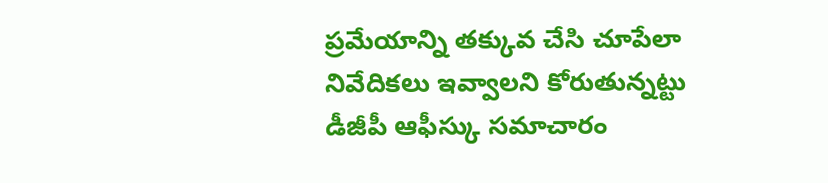ప్రమేయాన్ని తక్కువ చేసి చూపేలా నివేదికలు ఇవ్వాలని కోరుతున్నట్టు డీజీపీ ఆఫీస్కు సమాచారం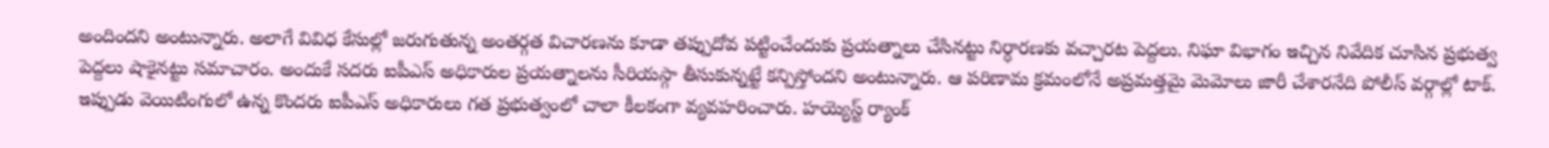అందిందని అంటున్నారు. అలాగే వివిధ కేసుల్లో జరుగుతున్న అంతర్గత విచారణను కూడా తప్పుదోవ పట్టించేందుకు ప్రయత్నాలు చేసినట్టు నిర్ధారణకు వచ్చారట పెద్దలు. నిఘా విభాగం ఇచ్చిన నివేదిక చూసిన ప్రభుత్వ పెద్దలు షాకైనట్టు సమాచారం. అందుకే సదరు ఐపీఎస్ అధికారుల ప్రయత్నాలను సీరియస్గా తీసుకున్నట్టే కన్పిస్తోందని అంటున్నారు. ఆ పరిణామ క్రమంలోనే అప్రమత్తమై మెమోలు జారీ చేశారనేది పోలీస్ వర్గాల్లో టాక్. ఇప్పుడు వెయిటింగులో ఉన్న కొందరు ఐపీఎస్ అధికారులు గత ప్రభుత్వంలో చాలా కీలకంగా వ్యవహరించారు. హయ్యెస్ట్ ర్యాంక్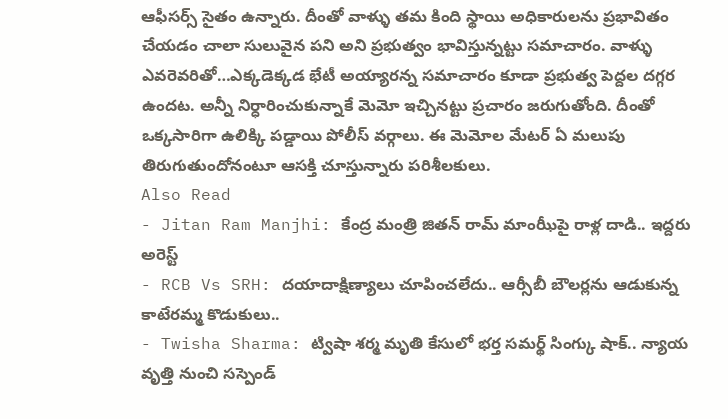ఆఫీసర్స్ సైతం ఉన్నారు. దీంతో వాళ్ళు తమ కింది స్థాయి అధికారులను ప్రభావితం చేయడం చాలా సులువైన పని అని ప్రభుత్వం భావిస్తున్నట్టు సమాచారం. వాళ్ళు ఎవరెవరితో…ఎక్కడెక్కడ భేటీ అయ్యారన్న సమాచారం కూడా ప్రభుత్వ పెద్దల దగ్గర ఉందట. అన్నీ నిర్ధారించుకున్నాకే మెమో ఇచ్చినట్టు ప్రచారం జరుగుతోంది. దీంతో ఒక్కసారిగా ఉలిక్కి పడ్డాయి పోలీస్ వర్గాలు. ఈ మెమోల మేటర్ ఏ మలుపు తిరుగుతుందోనంటూ ఆసక్తి చూస్తున్నారు పరిశీలకులు.
Also Read
- Jitan Ram Manjhi: కేంద్ర మంత్రి జితన్ రామ్ మాంఝీపై రాళ్ల దాడి.. ఇద్దరు అరెస్ట్
- RCB Vs SRH: దయాదాక్షిణ్యాలు చూపించలేదు.. ఆర్సీబీ బౌలర్లను ఆడుకున్న కాటేరమ్మ కొడుకులు..
- Twisha Sharma: ట్విషా శర్మ మృతి కేసులో భర్త సమర్థ్ సింగ్కు షాక్.. న్యాయ వృత్తి నుంచి సస్పెండ్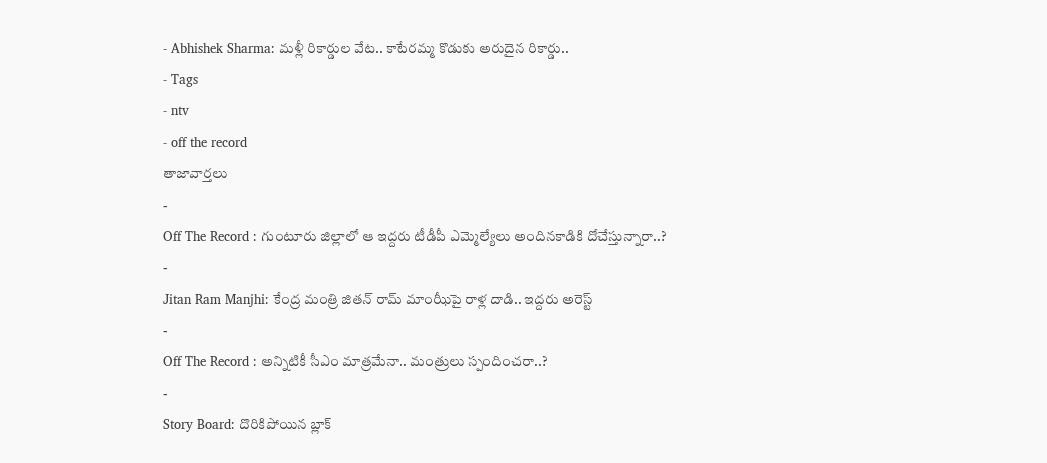- Abhishek Sharma: మళ్లీ రికార్డుల వేట.. కాటేరమ్మ కొడుకు అరుదైన రికార్డు..
- Tags
- ntv
- off the record
తాజావార్తలు
-
Off The Record : గుంటూరు జిల్లాలో ఆ ఇద్దరు టీడీపీ ఎమ్మెల్యేలు అందినకాడికి దోచేస్తున్నారా..?
-
Jitan Ram Manjhi: కేంద్ర మంత్రి జితన్ రామ్ మాంఝీపై రాళ్ల దాడి.. ఇద్దరు అరెస్ట్
-
Off The Record : అన్నిటికీ సీఎం మాత్రమేనా.. మంత్రులు స్పందించరా..?
-
Story Board: దొరికిపోయిన బ్లాక్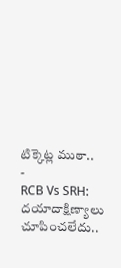టిక్కెట్ల ముఠా..
-
RCB Vs SRH: దయాదాక్షిణ్యాలు చూపించలేదు..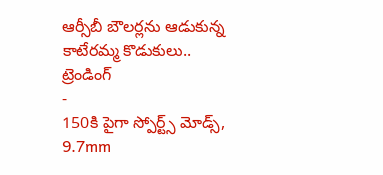ఆర్సీబీ బౌలర్లను ఆడుకున్న కాటేరమ్మ కొడుకులు..
ట్రెండింగ్
-
150కి పైగా స్పోర్ట్స్ మోడ్స్, 9.7mm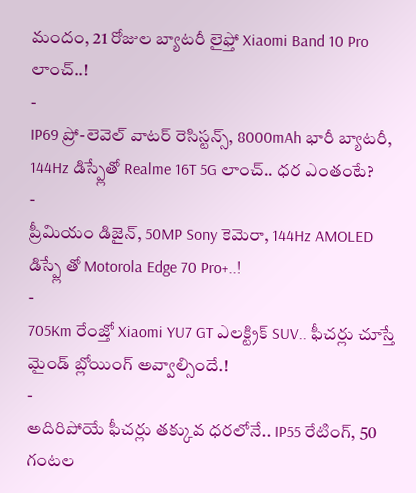మందం, 21 రోజుల బ్యాటరీ లైఫ్తో Xiaomi Band 10 Pro లాంచ్..!
-
IP69 ప్రో-లెవెల్ వాటర్ రెసిస్టన్స్, 8000mAh భారీ బ్యాటరీ, 144Hz డిస్ప్లేతో Realme 16T 5G లాంచ్.. ధర ఎంతంటే?
-
ప్రీమియం డిజైన్, 50MP Sony కెమెరా, 144Hz AMOLED డిస్ప్లే తో Motorola Edge 70 Pro+..!
-
705Km రేంజ్తో Xiaomi YU7 GT ఎలక్ట్రిక్ SUV.. ఫీచర్లు చూస్తే మైండ్ బ్లోయింగ్ అవ్వాల్సిందే.!
-
అదిరిపోయే ఫీచర్లు తక్కువ ధరలోనే.. IP55 రేటింగ్, 50 గంటల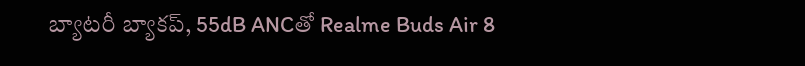బ్యాటరీ బ్యాకప్, 55dB ANCతో Realme Buds Air 8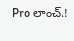Pro లాంచ్.!